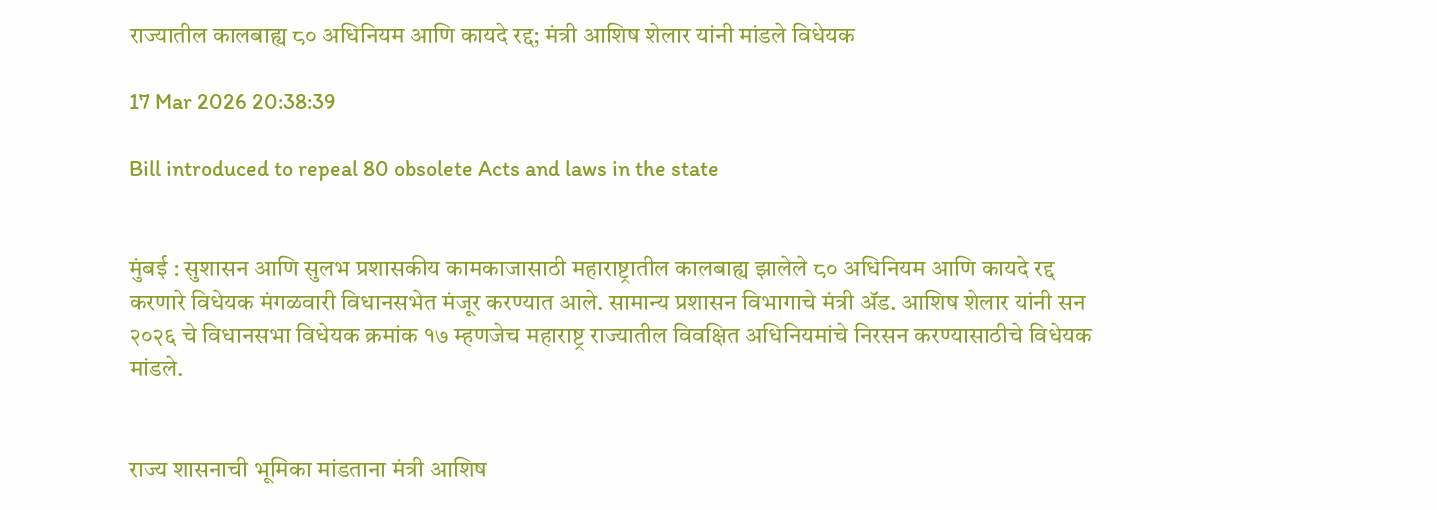राज्यातील कालबाह्य ८० अधिनियम आणि कायदे रद्द; मंत्री आशिष शेलार यांनी मांडले विधेयक

17 Mar 2026 20:38:39

Bill introduced to repeal 80 obsolete Acts and laws in the state


मुंबई : सुशासन आणि सुलभ प्रशासकीय कामकाजासाठी महाराष्ट्रातील कालबाह्य झालेले ८० अधिनियम आणि कायदे रद्द करणारे विधेयक मंगळवारी विधानसभेत मंजूर करण्यात आले. सामान्य प्रशासन विभागाचे मंत्री ॲड. आशिष शेलार यांनी सन २०२६ चे विधानसभा विधेयक क्रमांक १७ म्हणजेच महाराष्ट्र राज्यातील विवक्षित अधिनियमांचे निरसन करण्यासाठीचे विधेयक मांडले.


राज्य शासनाची भूमिका मांडताना मंत्री आशिष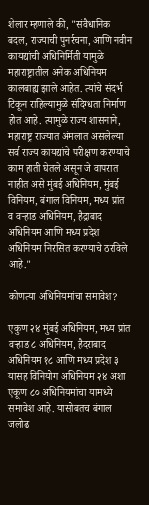शेलार म्हणाले की, "संवैधानिक बदल, राज्याची पुनर्रचना, आणि नवीन कायद्यांची अधिनिर्मिती यामुळे महाराष्ट्रातील अनेक अधिनियम कालबाह्य झाले आहेत. त्यांचे संदर्भ टिकून राहिल्यामुळे संदिग्धता निर्माण होत आहे. त्यामुळे राज्य शासनाने, महाराष्ट्र राज्यात अंमलात असलेल्या सर्व राज्य कायद्यांचे परीक्षण करण्याचे काम हाती घेतले असून जे वापरात नाहीत असे मुंबई अधिनियम, मुंबई विनियम, बंगाल विनियम, मध्य प्रांत व वऱ्हाड अधिनियम, हैद्राबाद अधिनियम आणि मध्य प्रदेश अधिनियम निरसित करण्याचे ठरविले आहे."

कोणत्या अधिनियमांचा समावेश?

एकुण २४ मुंबई अधिनियम, मध्य प्रांत वऱ्हाड ८ अधिनियम, हैदराबाद अधिनियम १८ आणि मध्य प्रदेश ३ यासह विनियोग अधिनियम २४ अशा एकूण ८० अधिनियमांचा यामध्ये समावेश आहे. यासोबतच बंगाल जलोढ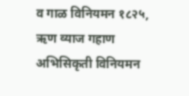व गाळ विनियमन १८२५, ऋण व्याज गहाण अभिसिकृती विनियमन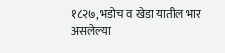१८२७, भडोच व खेडा यातील भार असलेल्या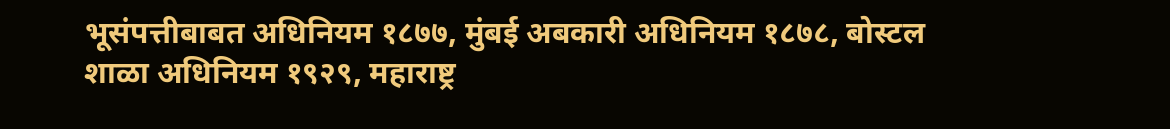भूसंपत्तीबाबत अधिनियम १८७७, मुंबई अबकारी अधिनियम १८७८, बोस्टल शाळा अधिनियम १९२९, महाराष्ट्र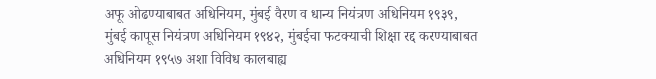अफू ओढण्याबाबत अधिनियम, मुंबई वैरण व धान्य नियंत्रण अधिनियम १९३९, मुंबई कापूस नियंत्रण अधिनियम १९४२, मुंबईचा फटक्याची शिक्षा रद्द करण्याबाबत अधिनियम १९५७ अशा विविध कालबाह्य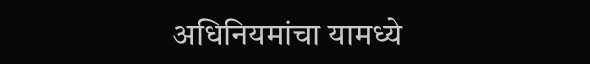अधिनियमांचा यामध्ये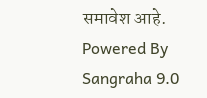समावेश आहे.
Powered By Sangraha 9.0